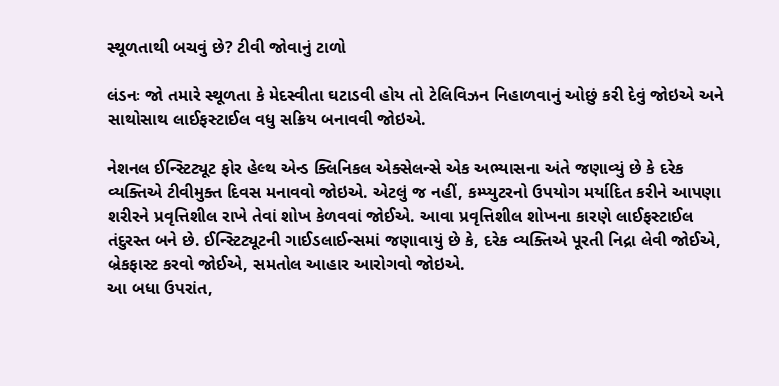સ્થૂળતાથી બચવું છે? ટીવી જોવાનું ટાળો

લંડનઃ જો તમારે સ્થૂળતા કે મેદસ્વીતા ઘટાડવી હોય તો ટેલિવિઝન નિહાળવાનું ઓછું કરી દેવું જોઇએ અને સાથોસાથ લાઈફસ્ટાઈલ વધુ સક્રિય બનાવવી જોઇએ.

નેશનલ ઈન્સ્ટિટ્યૂટ ફોર હેલ્થ એન્ડ ક્લિનિકલ એક્સેલન્સે એક અભ્યાસના અંતે જણાવ્યું છે કે દરેક વ્યક્તિએ ટીવીમુક્ત દિવસ મનાવવો જોઇએ. એટલું જ નહીં, કમ્પ્યુટરનો ઉપયોગ મર્યાદિત કરીને આપણા શરીરને પ્રવૃત્તિશીલ રાખે તેવાં શોખ કેળવવાં જોઈએ. આવા પ્રવૃત્તિશીલ શોખના કારણે લાઈફસ્ટાઈલ તંદુરસ્ત બને છે. ઈન્સ્ટિટ્યૂટની ગાઈડલાઈન્સમાં જણાવાયું છે કે, દરેક વ્યક્તિએ પૂરતી નિદ્રા લેવી જોઈએ, બ્રેકફાસ્ટ કરવો જોઈએ, સમતોલ આહાર આરોગવો જોઇએ.
આ બધા ઉપરાંત,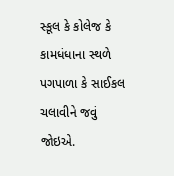સ્કૂલ કે કોલેજ કે કામધંધાના સ્થળે પગપાળા કે સાઈકલ ચલાવીને જવું જોઇએ.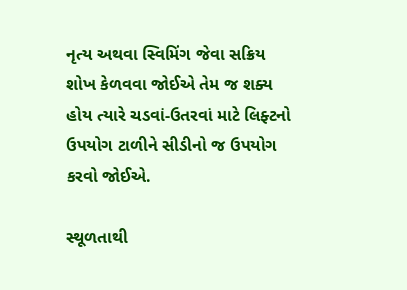નૃત્ય અથવા સ્વિમિંગ જેવા સક્રિય શોખ કેળવવા જોઈએ તેમ જ શક્ય હોય ત્યારે ચડવાં-ઉતરવાં માટે લિફ્ટનો ઉપયોગ ટાળીને સીડીનો જ ઉપયોગ કરવો જોઈએ.

સ્થૂળતાથી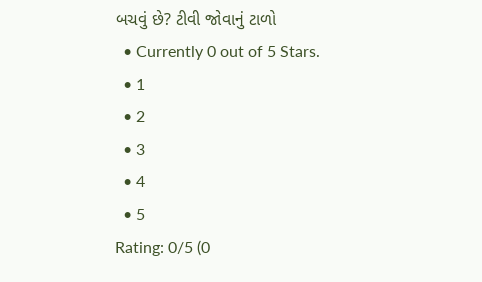બચવું છે? ટીવી જોવાનું ટાળો
  • Currently 0 out of 5 Stars.
  • 1
  • 2
  • 3
  • 4
  • 5
Rating: 0/5 (0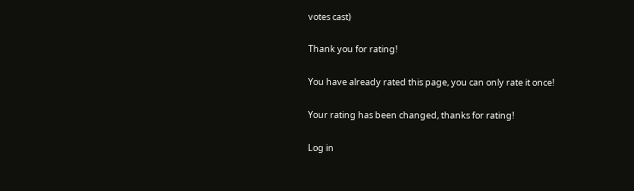votes cast)

Thank you for rating!

You have already rated this page, you can only rate it once!

Your rating has been changed, thanks for rating!

Log in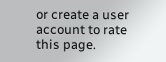or create a user account to rate this page.